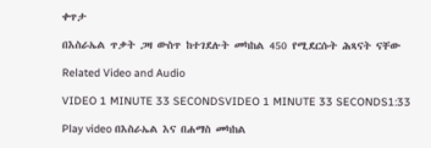ቀጥታ

በእስራኤል ጥቃት ጋዛ ውስጥ ከተገደሉት መካከል 450 የሚደርሱት ሕጻናት ናቸው

Related Video and Audio

VIDEO 1 MINUTE 33 SECONDSVIDEO 1 MINUTE 33 SECONDS1:33

Play video በእስራኤል እና በሐማስ መካከል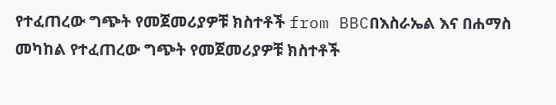የተፈጠረው ግጭት የመጀመሪያዎቹ ክስተቶች from BBCበእስራኤል እና በሐማስ መካከል የተፈጠረው ግጭት የመጀመሪያዎቹ ክስተቶች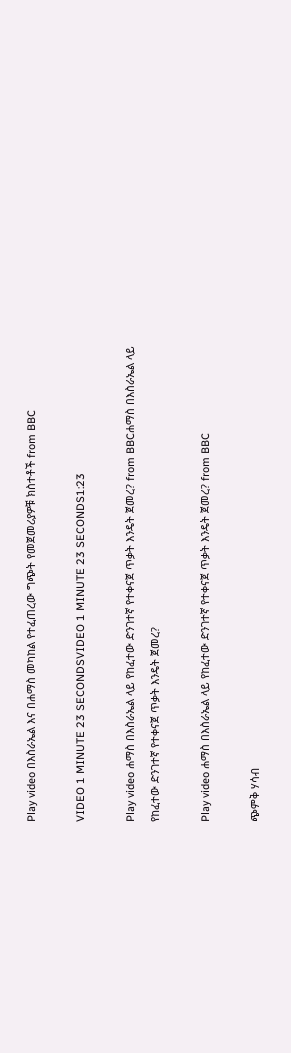Play video በእስራኤል እና በሐማስ መካከል የተፈጠረው ግጭት የመጀመሪያዎቹ ክስተቶች from BBC

VIDEO 1 MINUTE 23 SECONDSVIDEO 1 MINUTE 23 SECONDS1:23

Play video ሐማስ በእስራኤል ላይ የከፈተው ድንገተኛ የተቀናጀ ጥቃት እንዴት ጀመረ? from BBCሐማስ በእስራኤል ላይ የከፈተው ድንገተኛ የተቀናጀ ጥቃት እንዴት ጀመረ?

Play video ሐማስ በእስራኤል ላይ የከፈተው ድንገተኛ የተቀናጀ ጥቃት እንዴት ጀመረ? from BBC

ጭምቅ ሃሳብ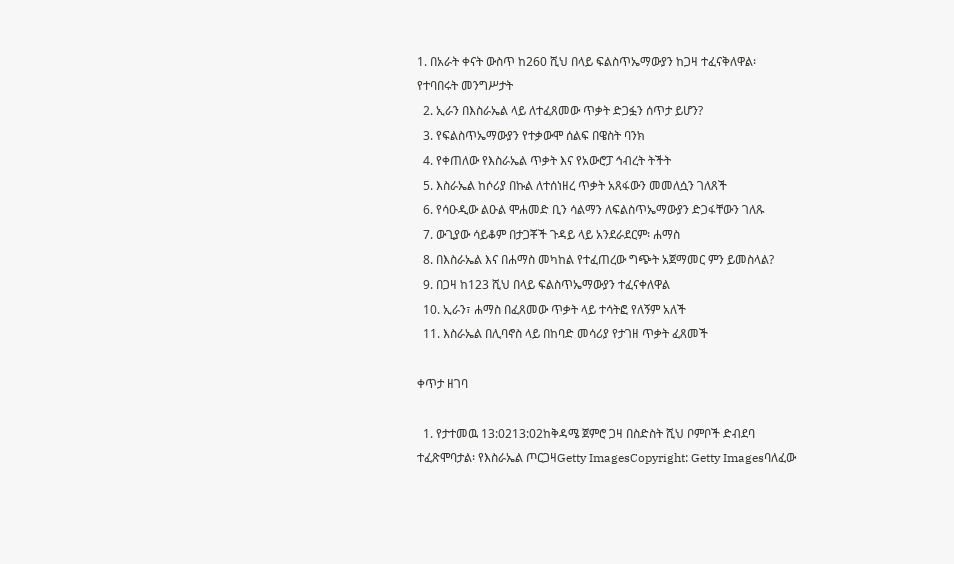1. በአራት ቀናት ውስጥ ከ260 ሺህ በላይ ፍልስጥኤማውያን ከጋዛ ተፈናቅለዋል፡ የተባበሩት መንግሥታት
  2. ኢራን በእስራኤል ላይ ለተፈጸመው ጥቃት ድጋፏን ሰጥታ ይሆን?
  3. የፍልስጥኤማውያን የተቃውሞ ሰልፍ በዌስት ባንክ
  4. የቀጠለው የእስራኤል ጥቃት እና የአውሮፓ ኅብረት ትችት
  5. እስራኤል ከሶሪያ በኩል ለተሰነዘረ ጥቃት አጸፋውን መመለሷን ገለጸች
  6. የሳዑዲው ልዑል ሞሐመድ ቢን ሳልማን ለፍልስጥኤማውያን ድጋፋቸውን ገለጹ
  7. ውጊያው ሳይቆም በታጋቾች ጉዳይ ላይ አንደራደርም፡ ሐማስ
  8. በእስራኤል እና በሐማስ መካከል የተፈጠረው ግጭት አጀማመር ምን ይመስላል?
  9. በጋዛ ከ123 ሺህ በላይ ፍልስጥኤማውያን ተፈናቀለዋል
  10. ኢራን፣ ሐማስ በፈጸመው ጥቃት ላይ ተሳትፎ የለኝም አለች
  11. እስራኤል በሊባኖስ ላይ በከባድ መሳሪያ የታገዘ ጥቃት ፈጸመች

ቀጥታ ዘገባ

  1. የታተመዉ 13:0213:02ከቅዳሜ ጀምሮ ጋዛ በስድስት ሺህ ቦምቦች ድብደባ ተፈጽሞባታል፡ የእስራኤል ጦርጋዛGetty ImagesCopyright: Getty Imagesባለፈው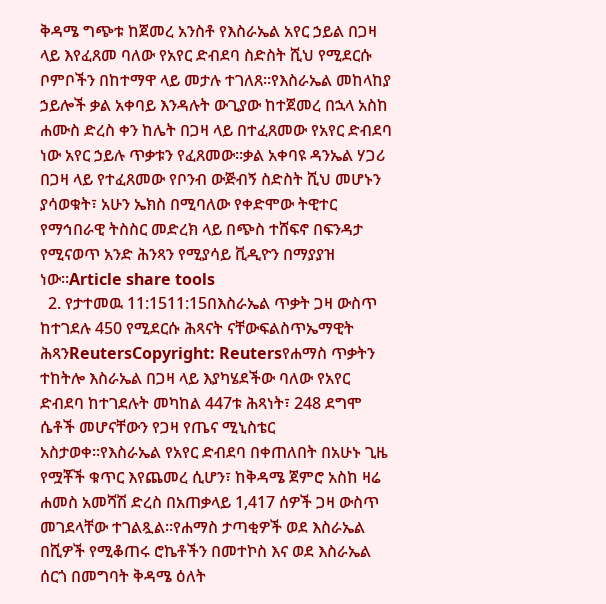ቅዳሜ ግጭቱ ከጀመረ አንስቶ የእስራኤል አየር ኃይል በጋዛ ላይ እየፈጸመ ባለው የአየር ድብደባ ስድስት ሺህ የሚደርሱ ቦምቦችን በከተማዋ ላይ መታሉ ተገለጸ።የእስራኤል መከላከያ ኃይሎች ቃል አቀባይ እንዳሉት ውጊያው ከተጀመረ በኋላ አስከ ሐሙስ ድረስ ቀን ከሌት በጋዛ ላይ በተፈጸመው የአየር ድብደባ ነው አየር ኃይሉ ጥቃቱን የፈጸመው።ቃል አቀባዩ ዳንኤል ሃጋሪ በጋዛ ላይ የተፈጸመው የቦንብ ውጅብኝ ስድስት ሺህ መሆኑን ያሳወቁት፣ አሁን ኤክስ በሚባለው የቀድሞው ትዊተር የማኅበራዊ ትስስር መድረክ ላይ በጭስ ተሸፍኖ በፍንዳታ የሚናወጥ አንድ ሕንጻን የሚያሳይ ቪዲዮን በማያያዝ ነው።Article share tools
  2. የታተመዉ 11:1511:15በእስራኤል ጥቃት ጋዛ ውስጥ ከተገደሉ 450 የሚደርሱ ሕጻናት ናቸውፍልስጥኤማዊት ሕጻንReutersCopyright: Reutersየሐማስ ጥቃትን ተከትሎ እስራኤል በጋዛ ላይ እያካሄደችው ባለው የአየር ድብደባ ከተገደሉት መካከል 447ቱ ሕጻነት፣ 248 ደግሞ ሴቶች መሆናቸውን የጋዛ የጤና ሚኒስቴር አስታወቀ።የእስራኤል የአየር ድብደባ በቀጠለበት በአሁኑ ጊዜ የሟቾች ቁጥር እየጨመረ ሲሆን፣ ከቅዳሜ ጀምሮ አስከ ዛሬ ሐመስ አመሻሽ ድረስ በአጠቃላይ 1,417 ሰዎች ጋዛ ውስጥ መገደላቸው ተገልጿል።የሐማስ ታጣቂዎች ወደ እስራኤል በሺዎች የሚቆጠሩ ሮኬቶችን በመተኮስ እና ወደ እስራኤል ሰርጎ በመግባት ቅዳሜ ዕለት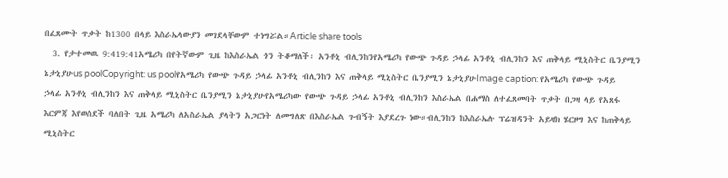በፈጸሙት ጥቃት ከ1300 በላይ እስራኤላውያን መገደላቸውም ተነግሯል።Article share tools
  3. የታተመዉ 9:419:41አሜሪካ በየትኛውም ጊዜ ከእስራኤል ጎን ትቆማለች፡ አንቶኒ ብሊንከንየአሜሪካ የውጭ ጉዳይ ኃላፊ አንቶኒ ብሊንከን እና ጠቅላይ ሚኒስትር ቤንያሚን ኔታኒያሁus poolCopyright: us poolየአሜሪካ የውጭ ጉዳይ ኃላፊ አንቶኒ ብሊንከን እና ጠቅላይ ሚኒስትር ቤንያሚን ኔታኒያሁImage caption: የአሜሪካ የውጭ ጉዳይ ኃላፊ አንቶኒ ብሊንከን እና ጠቅላይ ሚኒስትር ቤንያሚን ኔታኒያሁየአሜሪካው የውጭ ጉዳይ ኃላፊ አንቶኒ ብሊንከን እስራኤል በሐማስ ለተፈጸመባት ጥቃት በጋዛ ላይ የአጸፋ እርምጃ እየወሰደች ባለበት ጊዜ አሜሪካ ለአስራኤል ያላትን አጋርነት ለመግለጽ በእስራኤል ጉብኝት እያደረጉ ነው።ብሊንከን ከእስራኤሉ ፕሬዝዳንት አይዛክ ሄርዞግ እና ከጠቅላይ ሚኒስትር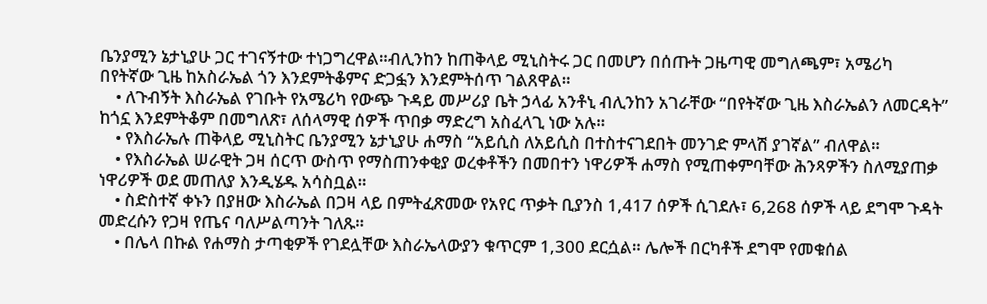ቤንያሚን ኔታኒያሁ ጋር ተገናኝተው ተነጋግረዋል።ብሊንከን ከጠቅላይ ሚኒስትሩ ጋር በመሆን በሰጡት ጋዜጣዊ መግለጫም፣ አሜሪካ በየትኛው ጊዜ ከአስራኤል ጎን እንደምትቆምና ድጋፏን እንደምትሰጥ ገልጸዋል።
    • ለጉብኝት እስራኤል የገቡት የአሜሪካ የውጭ ጉዳይ መሥሪያ ቤት ኃላፊ አንቶኒ ብሊንከን አገራቸው “በየትኛው ጊዜ እስራኤልን ለመርዳት” ከጎኗ እንደምትቆም በመግለጽ፣ ለሰላማዊ ሰዎች ጥበቃ ማድረግ አስፈላጊ ነው አሉ።
    • የእስራኤሉ ጠቅላይ ሚኒስትር ቤንያሚን ኔታኒያሁ ሐማስ “አይሲስ ለአይሲስ በተስተናገደበት መንገድ ምላሽ ያገኛል” ብለዋል።
    • የእስራኤል ሠራዊት ጋዛ ሰርጥ ውስጥ የማስጠንቀቂያ ወረቀቶችን በመበተን ነዋሪዎች ሐማስ የሚጠቀምባቸው ሕንጻዎችን ስለሚያጠቃ ነዋሪዎች ወደ መጠለያ እንዲሄዱ አሳስቧል።
    • ስድስተኛ ቀኑን በያዘው እስራኤል በጋዛ ላይ በምትፈጽመው የአየር ጥቃት ቢያንስ 1,417 ሰዎች ሲገደሉ፣ 6,268 ሰዎች ላይ ደግሞ ጉዳት መድረሱን የጋዛ የጤና ባለሥልጣንት ገለጹ።
    • በሌላ በኩል የሐማስ ታጣቂዎች የገደሏቸው እስራኤላውያን ቁጥርም 1,300 ደርሷል። ሌሎች በርካቶች ደግሞ የመቁሰል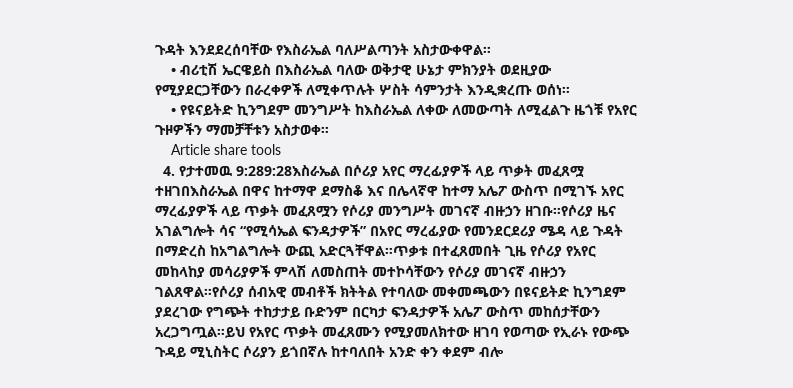ጉዳት እንደደረሰባቸው የእስራኤል ባለሥልጣንት አስታውቀዋል።
    • ብሪቲሽ ኤርዌይስ በእስራኤል ባለው ወቅታዊ ሁኔታ ምክንያት ወደዚያው የሚያደርጋቸውን በራረቀዎች ለሚቀጥሉት ሦስት ሳምንታት እንዲቋረጡ ወሰነ።
    • የዩናይትድ ኪንግደም መንግሥት ከእስራኤል ለቀው ለመውጣት ለሚፈልጉ ዜጎቹ የአየር ጉዞዎችን ማመቻቸቱን አስታወቀ።
    Article share tools
  4. የታተመዉ 9:289:28እስራኤል በሶሪያ አየር ማረፊያዎች ላይ ጥቃት መፈጸሟ ተዘገበእስራኤል በዋና ከተማዋ ደማስቆ እና በሌላኛዋ ከተማ አሌፖ ውስጥ በሚገኙ አየር ማረፊያዎች ላይ ጥቃት መፈጸሟን የሶሪያ መንግሥት መገናኛ ብዙኃን ዘገቡ።የሶሪያ ዜና አገልግሎት ሳና “የሚሳኤል ፍንዳታዎች” በአየር ማረፊያው የመንደርደሪያ ሜዳ ላይ ጉዳት በማድረስ ከአግልግሎት ውጪ አድርጓቸዋል።ጥቃቱ በተፈጸመበት ጊዜ የሶሪያ የአየር መከላከያ መሳሪያዎች ምላሽ ለመስጠት መተኮሳቸውን የሶሪያ መገናኛ ብዙኃን ገልጸዋል።የሶሪያ ሰብአዊ መብቶች ክትትል የተባለው መቀመጫውን በዩናይትድ ኪንግደም ያደረገው የግጭት ተከታታይ ቡድንም በርካታ ፍንዳታዎች አሌፖ ውስጥ መከሰታቸውን አረጋግጧል።ይህ የአየር ጥቃት መፈጸሙን የሚያመለክተው ዘገባ የወጣው የኢራኑ የውጭ ጉዳይ ሚኒስትር ሶሪያን ይጎበኛሉ ከተባለበት አንድ ቀን ቀደም ብሎ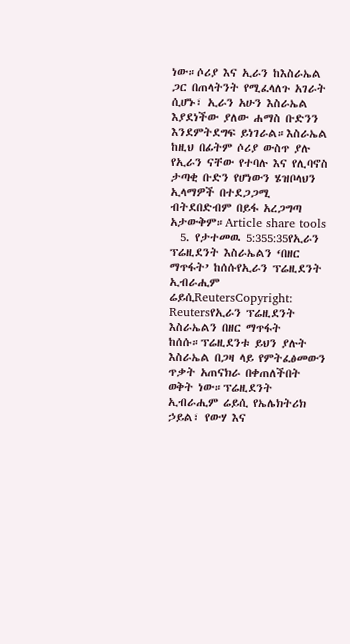ነው።ሶሪያ እና ኢራን ከእስራኤል ጋር በጠላትንት የሚፈላለጉ አገራት ሲሆኑ፣ ኢራን አሁን እስራኤል እያደነችው ያለው ሐማስ ቡድንን እንደምትደግፍ ይነገራል።እስራኤል ከዚህ በፊትም ሶሪያ ውስጥ ያሉ የኢራን ናቸው የተባሉ እና የሊባኖስ ታጣቂ ቡድን የሆነውን ሄዝቦላህን ኢላማዎች በተደጋጋሚ ብትደበድብም በይፋ አረጋግጣ አታውቅም።Article share tools
  5. የታተመዉ 5:355:35የኢራን ፕሬዚደንት እስራኤልን ‘በዘር ማጥፋት’ ከሰሱየኢራን ፕሬዚደንት ኢብራሒም ሬይሲReutersCopyright: Reutersየኢራን ፕሬዚደንት እስራኤልን በዘር ማጥፋት ከሰሱ።ፕሬዚደንቱ ይህን ያሉት እስራኤል በጋዛ ላይ የምትፈፅመውን ጥቃት አጠናክራ በቀጠለችበት ወቅት ነው።ፕሬዚደንት ኢብራሒም ሬይሲ የኤሌክትሪክ ኃይል፣ የውሃ እና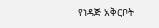የነዳጅ አቅርቦት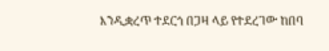እንዲቋረጥ ተደርጎ በጋዛ ላይ የተደረገው ከበባ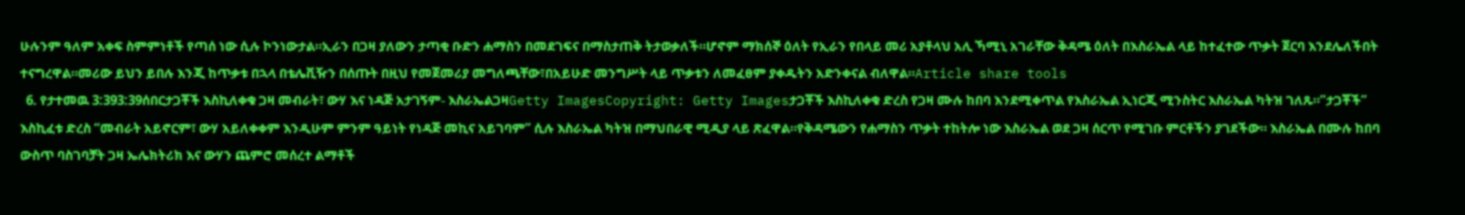ሁሉንም ዓለም አቀፍ ስምምነቶች የጣሰ ነው ሲሉ ኮንነውታል።ኢራን በጋዛ ያለውን ታጣቂ ቡድን ሐማስን በመደገፍና በማስታጠቅ ትታወቃለች።ሆኖም ማክሰኞ ዕለት የኢራን የበላይ መሪ አያቶላህ አሊ ኻሚኒ አገራቸው ቅዳሜ ዕለት በእስራኤል ላይ ከተፈተው ጥቃት ጀርባ እንደሌለችበት ተናግረዋል።መሪው ይህን ይበሉ እንጂ ከጥቃቱ በኋላ በቴሌቪዥን በሰጡት በዚህ የመጀመሪያ መግለጫቸው፣በአይሁድ መንግሥት ላይ ጥቃቱን ለመፈፀም ያቀዱትን አድንቀናል ብለዋል።Article share tools
  6. የታተመዉ 3:393:39ሰበርታጋቾች እስኪለቀቁ ጋዛ መብራት፣ ውሃ እና ነዳጅ አታገኝም- እስራኤልጋዛGetty ImagesCopyright: Getty Imagesታጋቾች እስኪለቀቁ ድረስ የጋዛ ሙሉ ከበባ እንደሚቀጥል የእስራኤል ኢነርጂ ሚንስትር እስራኤል ካትዝ ገለጹ።”ታጋቾች” እስኪፈቱ ድረስ “መብራት አይኖርም፣ ውሃ አይለቀቀም እንዲሁም ምንም ዓይነት የነዳጅ መኪና አይገባም” ሲሉ እስራኤል ካትዝ በማህበራዊ ሚዲያ ላይ ጽፈዋል።የቅዳሜውን የሐማስን ጥቃት ተከትሎ ነው እስራኤል ወደ ጋዛ ሰርጥ የሚገቡ ምርቶችን ያገደችው። እስራኤል በሙሉ ከበባ ውስጥ ባስገባቻት ጋዛ ኤሌክትሪክ እና ውሃን ጨምሮ መሰረተ ልማቶች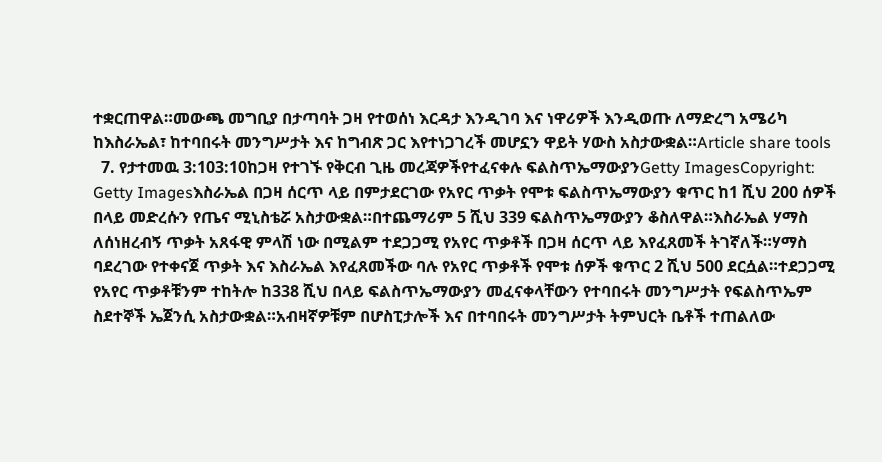ተቋርጠዋል።መውጫ መግቢያ በታጣባት ጋዛ የተወሰነ እርዳታ እንዲገባ እና ነዋሪዎች እንዲወጡ ለማድረግ አሜሪካ ከእስራኤል፣ ከተባበሩት መንግሥታት እና ከግብጽ ጋር እየተነጋገረች መሆኗን ዋይት ሃውስ አስታውቋል።Article share tools
  7. የታተመዉ 3:103:10ከጋዛ የተገኙ የቅርብ ጊዜ መረጃዎችየተፈናቀሉ ፍልስጥኤማውያንGetty ImagesCopyright: Getty Imagesእስራኤል በጋዛ ሰርጥ ላይ በምታደርገው የአየር ጥቃት የሞቱ ፍልስጥኤማውያን ቁጥር ከ1 ሺህ 200 ሰዎች በላይ መድረሱን የጤና ሚኒስቴሯ አስታውቋል።በተጨማሪም 5 ሺህ 339 ፍልስጥኤማውያን ቆስለዋል።እስራኤል ሃማስ ለሰነዘረብኝ ጥቃት አጸፋዊ ምላሽ ነው በሚልም ተደጋጋሚ የአየር ጥቃቶች በጋዛ ሰርጥ ላይ እየፈጸመች ትገኛለች።ሃማስ ባደረገው የተቀናጀ ጥቃት እና እስራኤል እየፈጸመችው ባሉ የአየር ጥቃቶች የሞቱ ሰዎች ቁጥር 2 ሺህ 500 ደርሷል።ተደጋጋሚ የአየር ጥቃቶቹንም ተከትሎ ከ338 ሺህ በላይ ፍልስጥኤማውያን መፈናቀላቸውን የተባበሩት መንግሥታት የፍልስጥኤም ስደተኞች ኤጀንሲ አስታውቋል።አብዛኛዎቹም በሆስፒታሎች እና በተባበሩት መንግሥታት ትምህርት ቤቶች ተጠልለው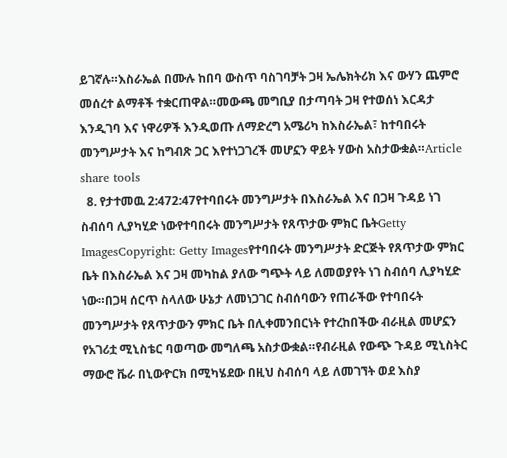ይገኛሉ።እስራኤል በሙሉ ከበባ ውስጥ ባስገባቻት ጋዛ ኤሌክትሪክ እና ውሃን ጨምሮ መሰረተ ልማቶች ተቋርጠዋል።መውጫ መግቢያ በታጣባት ጋዛ የተወሰነ እርዳታ እንዲገባ እና ነዋሪዎች እንዲወጡ ለማድረግ አሜሪካ ከእስራኤል፣ ከተባበሩት መንግሥታት እና ከግብጽ ጋር እየተነጋገረች መሆኗን ዋይት ሃውስ አስታውቋል።Article share tools
  8. የታተመዉ 2:472:47የተባበሩት መንግሥታት በእስራኤል እና በጋዛ ጉዳይ ነገ ስብሰባ ሊያካሂድ ነውየተባበሩት መንግሥታት የጸጥታው ምክር ቤትGetty ImagesCopyright: Getty Imagesየተባበሩት መንግሥታት ድርጅት የጸጥታው ምክር ቤት በእስራኤል እና ጋዛ መካከል ያለው ግጭት ላይ ለመወያየት ነገ ስብሰባ ሊያካሂድ ነው።በጋዛ ሰርጥ ስላለው ሁኔታ ለመነጋገር ስብሰባውን የጠራችው የተባበሩት መንግሥታት የጸጥታውን ምክር ቤት በሊቀመንበርነት የተረከበችው ብራዚል መሆኗን የአገሪቷ ሚኒስቴር ባወጣው መግለጫ አስታውቋል።የብራዚል የውጭ ጉዳይ ሚኒስትር ማውሮ ቬራ በኒውዮርክ በሚካሄደው በዚህ ስብሰባ ላይ ለመገኘት ወደ እስያ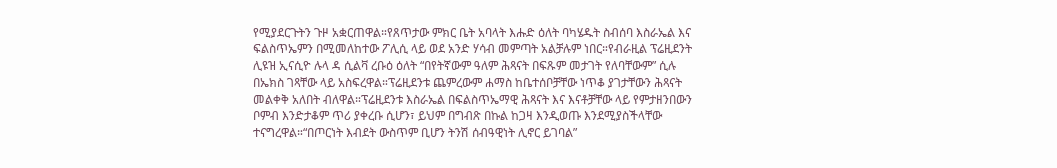የሚያደርጉትን ጉዞ አቋርጠዋል።የጸጥታው ምክር ቤት አባላት እሑድ ዕለት ባካሄዱት ስብሰባ እስራኤል እና ፍልስጥኤምን በሚመለከተው ፖሊሲ ላይ ወደ አንድ ሃሳብ መምጣት አልቻሉም ነበር።የብራዚል ፕሬዚደንት ሊዩዝ ኢናሲዮ ሉላ ዳ ሲልቫ ረቡዕ ዕለት “በየትኛውም ዓለም ሕጻናት በፍጹም መታገት የለባቸውም” ሲሉ በኤክስ ገጻቸው ላይ አስፍረዋል።ፕሬዚደንቱ ጨምረውም ሐማስ ከቤተሰቦቻቸው ነጥቆ ያገታቸውን ሕጻናት መልቀቅ አለበት ብለዋል።ፕሬዚደንቱ እስራኤል በፍልስጥኤማዊ ሕጻናት እና እናቶቻቸው ላይ የምታዘንበውን ቦምብ እንድታቆም ጥሪ ያቀረቡ ሲሆን፣ ይህም በግብጽ በኩል ከጋዛ እንዲወጡ እንደሚያስችላቸው ተናግረዋል።“በጦርነት እብደት ውስጥም ቢሆን ትንሽ ሰብዓዊነት ሊኖር ይገባል”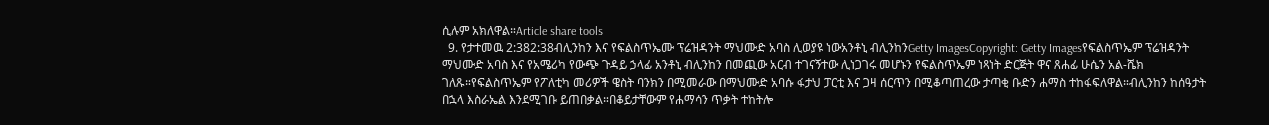ሲሉም አክለዋል።Article share tools
  9. የታተመዉ 2:382:38ብሊንከን እና የፍልስጥኤሙ ፕሬዝዳንት ማህሙድ አባስ ሊወያዩ ነውአንቶኒ ብሊንከንGetty ImagesCopyright: Getty Imagesየፍልስጥኤም ፕሬዝዳንት ማህሙድ አባስ እና የአሜሪካ የውጭ ጉዳይ ኃላፊ አንቶኒ ብሊንከን በመጪው አርብ ተገናኝተው ሊነጋገሩ መሆኑን የፍልስጥኤም ነጻነት ድርጅት ዋና ጸሐፊ ሁሴን አል-ሼክ ገለጹ።የፍልስጥኤም የፖለቲካ መሪዎች ዌስት ባንክን በሚመራው በማህሙድ አባሱ ፋታህ ፓርቲ እና ጋዛ ሰርጥን በሚቆጣጠረው ታጣቂ ቡድን ሐማስ ተከፋፍለዋል።ብሊንከን ከሰዓታት በኋላ እስራኤል እንደሚገቡ ይጠበቃል።በቆይታቸውም የሐማሳን ጥቃት ተከትሎ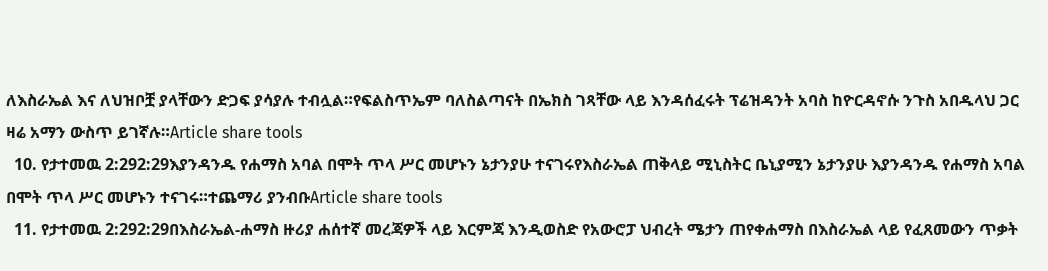ለእስራኤል እና ለህዝቦቿ ያላቸውን ድጋፍ ያሳያሉ ተብሏል።የፍልስጥኤም ባለስልጣናት በኤክስ ገጻቸው ላይ እንዳሰፈሩት ፕሬዝዳንት አባስ ከዮርዳኖሱ ንጉስ አበዱላህ ጋር ዛሬ አማን ውስጥ ይገኛሉ።Article share tools
  10. የታተመዉ 2:292:29እያንዳንዱ የሐማስ አባል በሞት ጥላ ሥር መሆኑን ኔታንያሁ ተናገሩየእስራኤል ጠቅላይ ሚኒስትር ቤኒያሚን ኔታንያሁ እያንዳንዱ የሐማስ አባል በሞት ጥላ ሥር መሆኑን ተናገሩ።ተጨማሪ ያንብቡArticle share tools
  11. የታተመዉ 2:292:29በእስራኤል-ሐማስ ዙሪያ ሐሰተኛ መረጃዎች ላይ እርምጃ እንዲወስድ የአውሮፓ ህብረት ሜታን ጠየቀሐማስ በእስራኤል ላይ የፈጸመውን ጥቃት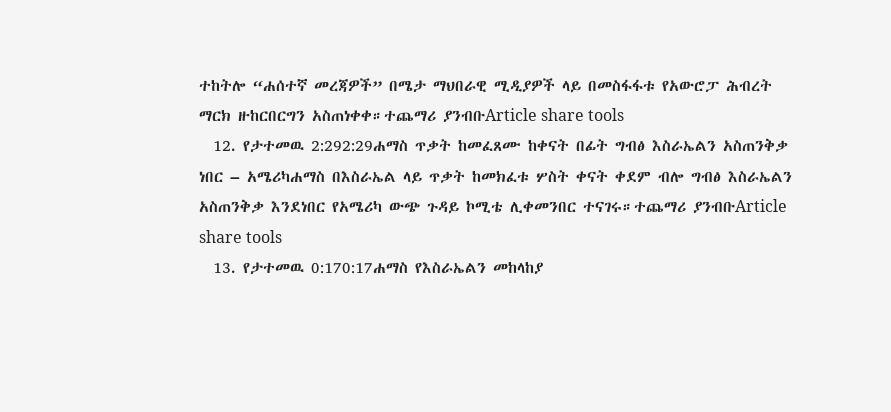ተከትሎ “ሐሰተኛ መረጃዎች” በሜታ ማህበራዊ ሚዲያዎች ላይ በመስፋፋቱ የአውሮፓ ሕብረት ማርክ ዙከርበርግን አስጠነቀቀ።ተጨማሪ ያንብቡArticle share tools
  12. የታተመዉ 2:292:29ሐማስ ጥቃት ከመፈጸሙ ከቀናት በፊት ግብፅ እስራኤልን አስጠንቅቃ ነበር – አሜሪካሐማስ በእስራኤል ላይ ጥቃት ከመክፈቱ ሦስት ቀናት ቀደም ብሎ ግብፅ እስራኤልን አስጠንቅቃ እንደነበር የአሜሪካ ውጭ ጉዳይ ኮሚቴ ሊቀመንበር ተናገሩ።ተጨማሪ ያንብቡArticle share tools
  13. የታተመዉ 0:170:17ሐማስ የእስራኤልን መከላከያ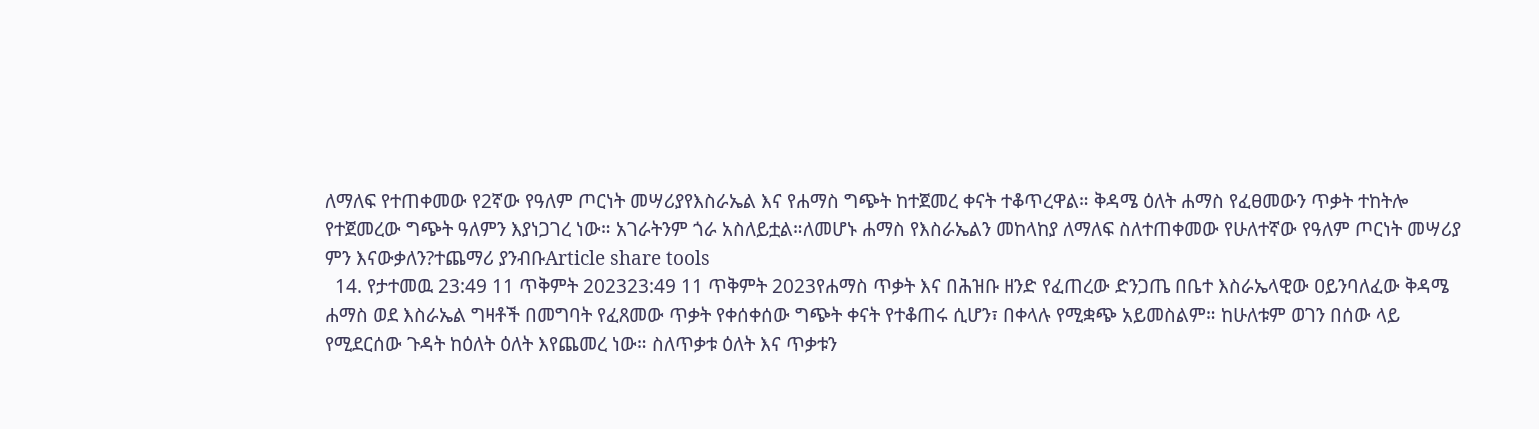ለማለፍ የተጠቀመው የ2ኛው የዓለም ጦርነት መሣሪያየእስራኤል እና የሐማስ ግጭት ከተጀመረ ቀናት ተቆጥረዋል። ቅዳሜ ዕለት ሐማስ የፈፀመውን ጥቃት ተከትሎ የተጀመረው ግጭት ዓለምን እያነጋገረ ነው። አገራትንም ጎራ አስለይቷል።ለመሆኑ ሐማስ የእስራኤልን መከላከያ ለማለፍ ስለተጠቀመው የሁለተኛው የዓለም ጦርነት መሣሪያ ምን እናውቃለን?ተጨማሪ ያንብቡArticle share tools
  14. የታተመዉ 23:49 11 ጥቅምት 202323:49 11 ጥቅምት 2023የሐማስ ጥቃት እና በሕዝቡ ዘንድ የፈጠረው ድንጋጤ በቤተ እስራኤላዊው ዐይንባለፈው ቅዳሜ ሐማስ ወደ እስራኤል ግዛቶች በመግባት የፈጸመው ጥቃት የቀሰቀሰው ግጭት ቀናት የተቆጠሩ ሲሆን፣ በቀላሉ የሚቋጭ አይመስልም። ከሁለቱም ወገን በሰው ላይ የሚደርሰው ጉዳት ከዕለት ዕለት እየጨመረ ነው። ስለጥቃቱ ዕለት እና ጥቃቱን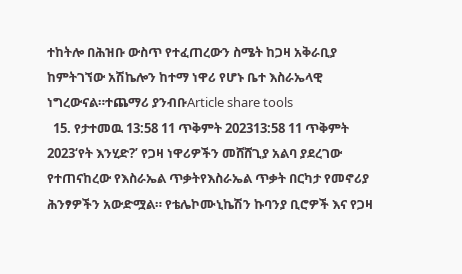ተከትሎ በሕዝቡ ውስጥ የተፈጠረውን ስሜት ከጋዛ አቅራቢያ ከምትገኘው አሽኬሎን ከተማ ነዋሪ የሆኑ ቤተ እስራኤላዊ ነግረውናል።ተጨማሪ ያንብቡArticle share tools
  15. የታተመዉ 13:58 11 ጥቅምት 202313:58 11 ጥቅምት 2023‘የት እንሂድ?’ የጋዛ ነዋሪዎችን መሸሸጊያ አልባ ያደረገው የተጠናከረው የእስራኤል ጥቃትየእስራኤል ጥቃት በርካታ የመኖሪያ ሕንፃዎችን አውድሟል። የቴሌኮሙኒኬሽን ኩባንያ ቢሮዎች እና የጋዛ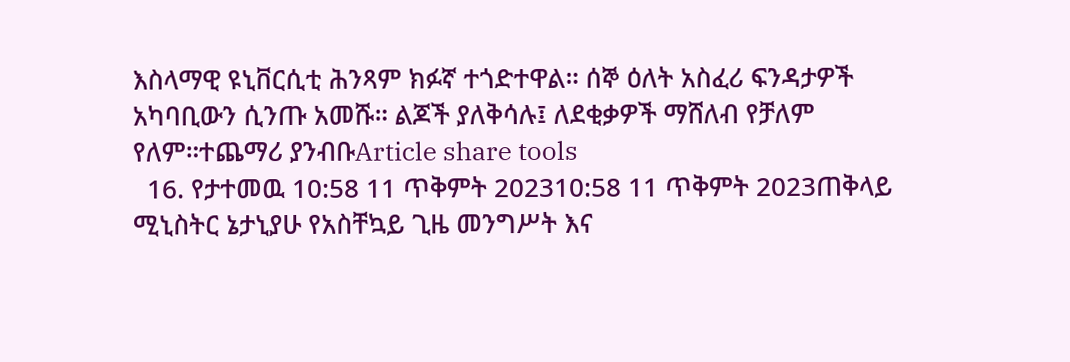እስላማዊ ዩኒቨርሲቲ ሕንጻም ክፉኛ ተጎድተዋል። ሰኞ ዕለት አስፈሪ ፍንዳታዎች አካባቢውን ሲንጡ አመሹ። ልጆች ያለቅሳሉ፤ ለደቂቃዎች ማሸለብ የቻለም የለም።ተጨማሪ ያንብቡArticle share tools
  16. የታተመዉ 10:58 11 ጥቅምት 202310:58 11 ጥቅምት 2023ጠቅላይ ሚኒስትር ኔታኒያሁ የአስቸኳይ ጊዜ መንግሥት እና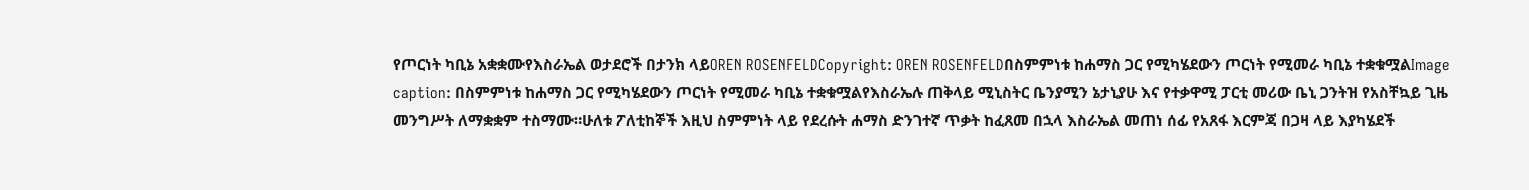የጦርነት ካቢኔ አቋቋሙየእስራኤል ወታደሮች በታንክ ላይOREN ROSENFELDCopyright: OREN ROSENFELDበስምምነቱ ከሐማስ ጋር የሚካሄደውን ጦርነት የሚመራ ካቢኔ ተቋቁሟልImage caption: በስምምነቱ ከሐማስ ጋር የሚካሄደውን ጦርነት የሚመራ ካቢኔ ተቋቁሟልየእስራኤሉ ጠቅላይ ሚኒስትር ቤንያሚን ኔታኒያሁ እና የተቃዋሚ ፓርቲ መሪው ቤኒ ጋንትዝ የአስቸኳይ ጊዜ መንግሥት ለማቋቋም ተስማሙ።ሁለቱ ፖለቲከኞች እዚህ ስምምነት ላይ የደረሱት ሐማስ ድንገተኛ ጥቃት ከፈጸመ በኋላ እስራኤል መጠነ ሰፊ የአጸፋ እርምጃ በጋዛ ላይ እያካሄደች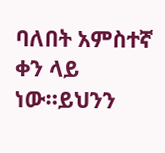ባለበት አምስተኛ ቀን ላይ ነው።ይህንን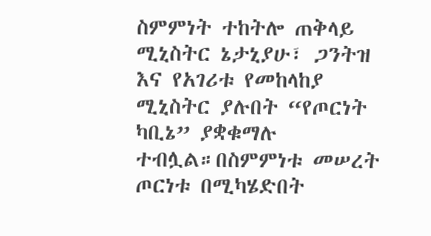ስምምነት ተከትሎ ጠቅላይ ሚኒስትር ኔታኒያሁ፣ ጋንትዝ እና የአገሪቱ የመከላከያ ሚኒስትር ያሉበት “የጦርነት ካቢኔ” ያቋቁማሉ ተብሏል።በስምምነቱ መሠረት ጦርነቱ በሚካሄድበት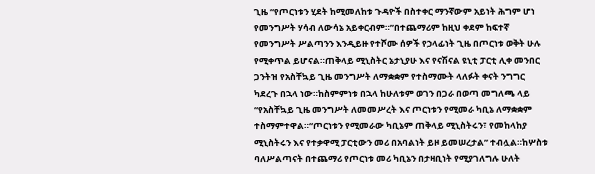ጊዜ “የጦርነቱን ሂደት ከሚመለከቱ ጉዳዮች በስተቀር ማንኛውም አይነት ሕግም ሆነ የመንግሥት ሃሳብ ለውሳኔ አይቀርብም።”በተጨማሪም ከዚህ ቀደም ከፍተኛ የመንግሥት ሥልጣንን እንዲይዙ የተሾሙ ሰዎች የኃላፊነት ጊዜ በጦርነቱ ወቅት ሁሉ የሚቀጥል ይሆናል።ጠቅላይ ሚኒስትር ኔታኒያሁ እና የናሽናል ዩኒቲ ፓርቲ ሊቀ መንበር ጋንትዝ የአስቸኳይ ጊዜ መንግሥት ለማቋቋም የተስማሙት ላለፉት ቀናት ንግግር ካደረጉ በኋላ ነው።ከስምምነቱ በኋላ ከሁለቱም ወገን በጋራ በወጣ መግለጫ ላይ “የአስቸኳይ ጊዜ መንግሥት ለመመሥረት እና ጦርነቱን የሚመራ ካቢኔ ለማቋቋም ተስማምተዋል።“ጦርነቱን የሚመራው ካቢኔም ጠቅላይ ሚኒስትሩን፣ የመከላከያ ሚኒስትሩን እና የተቃዋሚ ፓርቲውን መሪ በአባልነት ይዞ ይመሠረታል” ተብሏል።ከሦስቱ ባለሥልጣናት በተጨማሪ የጦርነቱ መሪ ካቢኔን በታዛቢነት የሚያገለግሉ ሁለት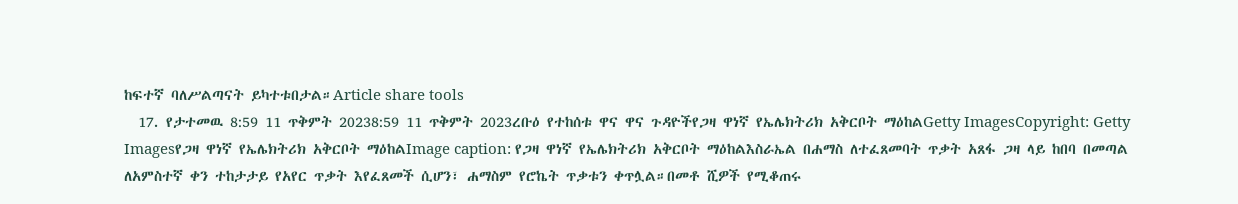ከፍተኛ ባለሥልጣናት ይካተቱበታል።Article share tools
  17. የታተመዉ 8:59 11 ጥቅምት 20238:59 11 ጥቅምት 2023ረቡዕ የተከሰቱ ዋና ዋና ጉዳዮችየጋዛ ዋነኛ የኤሌክትሪክ አቅርቦት ማዕከልGetty ImagesCopyright: Getty Imagesየጋዛ ዋነኛ የኤሌክትሪክ አቅርቦት ማዕከልImage caption: የጋዛ ዋነኛ የኤሌክትሪክ አቅርቦት ማዕከልእስራኤል በሐማስ ለተፈጸመባት ጥቃት አጸፋ ጋዛ ላይ ከበባ በመጣል ለአምስተኛ ቀን ተከታታይ የአየር ጥቃት እየፈጸመች ሲሆን፣ ሐማስም የሮኬት ጥቃቱን ቀጥሏል።በመቶ ሺዎች የሚቆጠሩ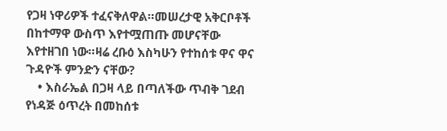የጋዛ ነዋሪዎች ተፈናቅለዋል።መሠረታዊ አቅርቦቶች በከተማዋ ውስጥ እየተሟጠጡ መሆናቸው እየተዘገበ ነው።ዛሬ ረቡዕ እስካሁን የተከሰቱ ዋና ዋና ጉዳዮች ምንድን ናቸው?
    • እስራኤል በጋዛ ላይ በጣለችው ጥብቅ ገደብ የነዳጅ ዕጥረት በመከሰቱ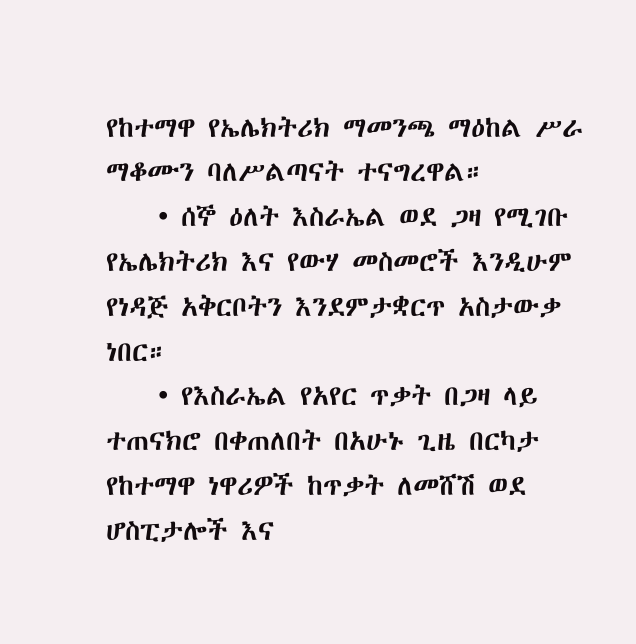የከተማዋ የኤሌክትሪክ ማመንጫ ማዕከል ሥራ ማቆሙን ባለሥልጣናት ተናግረዋል።
    • ሰኞ ዕለት እስራኤል ወደ ጋዛ የሚገቡ የኤሌክትሪክ እና የውሃ መስመሮች እንዲሁም የነዳጅ አቅርቦትን እንደምታቋርጥ አስታውቃ ነበር።
    • የእስራኤል የአየር ጥቃት በጋዛ ላይ ተጠናክሮ በቀጠለበት በአሁኑ ጊዜ በርካታ የከተማዋ ነዋሪዎች ከጥቃት ለመሸሽ ወደ ሆስፒታሎች እና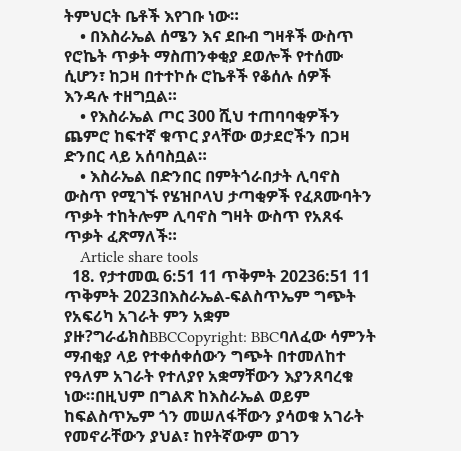ትምህርት ቤቶች እየገቡ ነው።
    • በእስራኤል ሰሜን እና ደቡብ ግዛቶች ውስጥ የሮኬት ጥቃት ማስጠንቀቂያ ደወሎች የተሰሙ ሲሆን፣ ከጋዛ በተተኮሱ ሮኬቶች የቆሰሉ ሰዎች እንዳሉ ተዘግቧል።
    • የእስራኤል ጦር 300 ሺህ ተጠባባቂዎችን ጨምሮ ከፍተኛ ቁጥር ያላቸው ወታደሮችን በጋዛ ድንበር ላይ አሰባስቧል።
    • እስራኤል በድንበር በምትጎራበታት ሊባኖስ ውስጥ የሚገኙ የሄዝቦላህ ታጣቂዎች የፈጸሙባትን ጥቃት ተከትሎም ሊባኖስ ግዛት ውስጥ የአጸፋ ጥቃት ፈጽማለች።
    Article share tools
  18. የታተመዉ 6:51 11 ጥቅምት 20236:51 11 ጥቅምት 2023በእስራኤል-ፍልስጥኤም ግጭት የአፍሪካ አገራት ምን አቋም ያዙ?ግራፊክስBBCCopyright: BBCባለፈው ሳምንት ማብቂያ ላይ የተቀሰቀሰውን ግጭት በተመለከተ የዓለም አገራት የተለያየ አቋማቸውን እያንጸባረቁ ነው።በዚህም በግልጽ ከእስራኤል ወይም ከፍልስጥኤም ጎን መሠለፋቸውን ያሳወቁ አገራት የመኖራቸውን ያህል፣ ከየትኛውም ወገን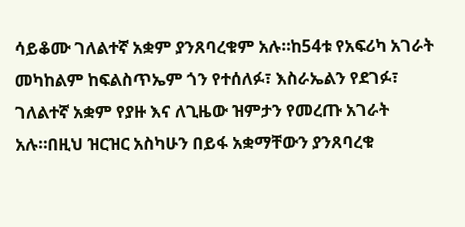ሳይቆሙ ገለልተኛ አቋም ያንጸባረቁም አሉ።ከ54ቱ የአፍሪካ አገራት መካከልም ከፍልስጥኤም ጎን የተሰለፉ፣ እስራኤልን የደገፉ፣ ገለልተኛ አቋም የያዙ እና ለጊዜው ዝምታን የመረጡ አገራት አሉ።በዚህ ዝርዝር አስካሁን በይፋ አቋማቸውን ያንጸባረቁ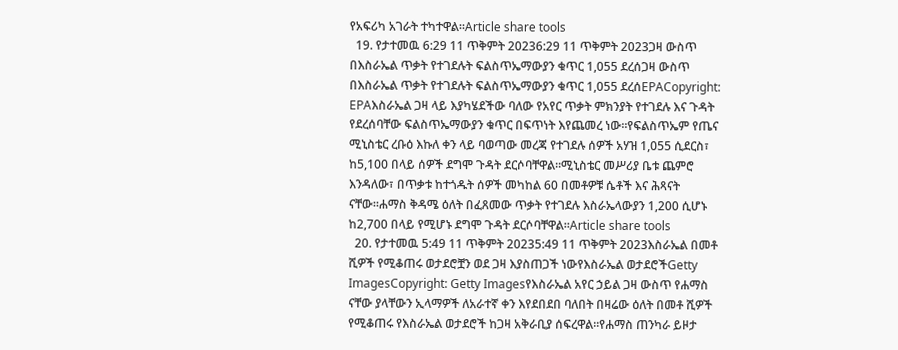የአፍሪካ አገራት ተካተዋል።Article share tools
  19. የታተመዉ 6:29 11 ጥቅምት 20236:29 11 ጥቅምት 2023ጋዛ ውስጥ በእስራኤል ጥቃት የተገደሉት ፍልስጥኤማውያን ቁጥር 1,055 ደረሰጋዛ ውስጥ በእስራኤል ጥቃት የተገደሉት ፍልስጥኤማውያን ቁጥር 1,055 ደረሰEPACopyright: EPAእስራኤል ጋዛ ላይ እያካሄደችው ባለው የአየር ጥቃት ምክንያት የተገደሉ እና ጉዳት የደረሰባቸው ፍልስጥኤማውያን ቁጥር በፍጥነት እየጨመረ ነው።የፍልስጥኤም የጤና ሚኒስቴር ረቡዕ እኩለ ቀን ላይ ባወጣው መረጃ የተገደሉ ሰዎች አሃዝ 1,055 ሲደርስ፣ ከ5,100 በላይ ሰዎች ደግሞ ጉዳት ደርሶባቸዋል።ሚኒስቴር መሥሪያ ቤቱ ጨምሮ እንዳለው፣ በጥቃቱ ከተጎዱት ሰዎች መካከል 60 በመቶዎቹ ሴቶች እና ሕጻናት ናቸው።ሐማስ ቅዳሜ ዕለት በፈጸመው ጥቃት የተገደሉ እስራኤላውያን 1,200 ሲሆኑ ከ2,700 በላይ የሚሆኑ ደግሞ ጉዳት ደርሶባቸዋል።Article share tools
  20. የታተመዉ 5:49 11 ጥቅምት 20235:49 11 ጥቅምት 2023እስራኤል በመቶ ሺዎች የሚቆጠሩ ወታደሮቿን ወደ ጋዛ እያስጠጋች ነውየእስራኤል ወታደሮችGetty ImagesCopyright: Getty Imagesየእስራኤል አየር ኃይል ጋዛ ውስጥ የሐማስ ናቸው ያላቸውን ኢላማዎች ለአራተኛ ቀን እየደበደበ ባለበት በዛሬው ዕለት በመቶ ሺዎች የሚቆጠሩ የእስራኤል ወታደሮች ከጋዛ አቅራቢያ ሰፍረዋል።የሐማስ ጠንካራ ይዞታ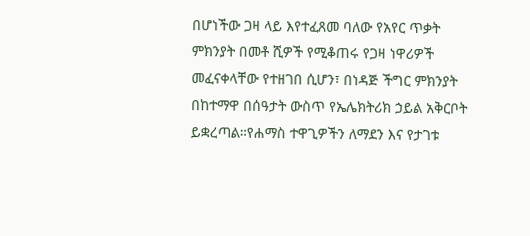በሆነችው ጋዛ ላይ እየተፈጸመ ባለው የአየር ጥቃት ምክንያት በመቶ ሺዎች የሚቆጠሩ የጋዛ ነዋሪዎች መፈናቀላቸው የተዘገበ ሲሆን፣ በነዳጅ ችግር ምክንያት በከተማዋ በሰዓታት ውስጥ የኤሌክትሪክ ኃይል አቅርቦት ይቋረጣል።የሐማስ ተዋጊዎችን ለማደን እና የታገቱ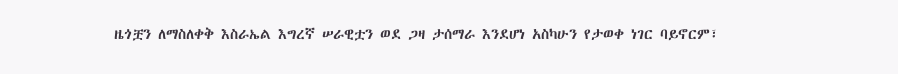ዜጎቿን ለማስለቀቅ እስራኤል እግረኛ ሠራዊቷን ወደ ጋዛ ታሰማራ እንደሆነ አስካሁን የታወቀ ነገር ባይኖርም፣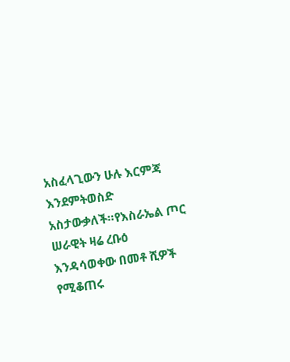አስፈላጊውን ሁሉ እርምጃ እንደምትወስድ አስታውቃለች።የእስራኤል ጦር ሠራዊት ዛሬ ረቡዕ እንዳሳወቀው በመቶ ሺዎች የሚቆጠሩ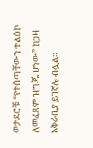ወታደሮቹ “የተሰጣቸውን ተልዕኮ ለመፈጸም ዝግጁ ሆነው” ከጋዛ አቅራቢያ ይገኛሉ ብሏል።